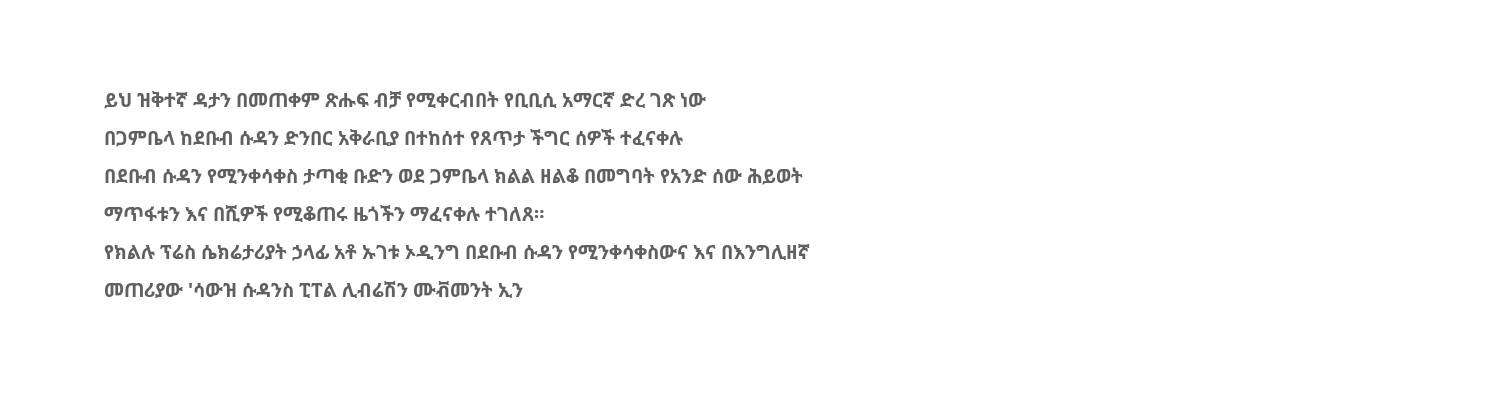ይህ ዝቅተኛ ዳታን በመጠቀም ጽሑፍ ብቻ የሚቀርብበት የቢቢሲ አማርኛ ድረ ገጽ ነው
በጋምቤላ ከደቡብ ሱዳን ድንበር አቅራቢያ በተከሰተ የጸጥታ ችግር ሰዎች ተፈናቀሉ
በደቡብ ሱዳን የሚንቀሳቀስ ታጣቂ ቡድን ወደ ጋምቤላ ክልል ዘልቆ በመግባት የአንድ ሰው ሕይወት ማጥፋቱን እና በሺዎች የሚቆጠሩ ዜጎችን ማፈናቀሉ ተገለጸ።
የክልሉ ፕሬስ ሴክሬታሪያት ኃላፊ አቶ ኡገቱ ኦዲንግ በደቡብ ሱዳን የሚንቀሳቀስውና እና በእንግሊዘኛ መጠሪያው 'ሳውዝ ሱዳንስ ፒፐል ሊብሬሽን ሙቭመንት ኢን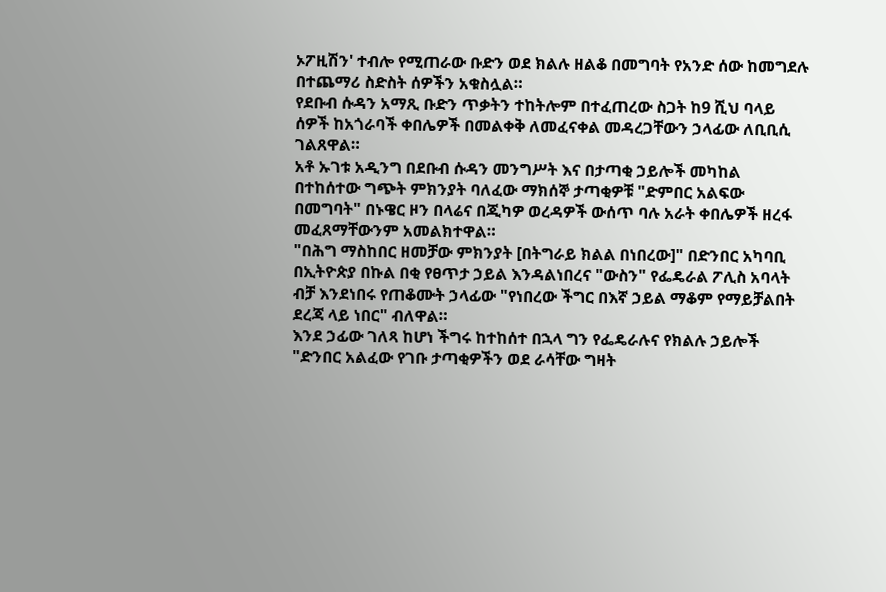ኦፖዚሽን' ተብሎ የሚጠራው ቡድን ወደ ክልሉ ዘልቆ በመግባት የአንድ ሰው ከመግደሉ በተጨማሪ ስድስት ሰዎችን አቁስሏል።
የደቡብ ሱዳን አማጺ ቡድን ጥቃትን ተከትሎም በተፈጠረው ስጋት ከ9 ሺህ ባላይ ሰዎች ከአጎራባች ቀበሌዎች በመልቀቅ ለመፈናቀል መዳረጋቸውን ኃላፊው ለቢቢሲ ገልጸዋል።
አቶ ኡገቱ አዲንግ በደቡብ ሱዳን መንግሥት እና በታጣቂ ኃይሎች መካከል በተከሰተው ግጭት ምክንያት ባለፈው ማክሰኞ ታጣቂዎቹ "ድምበር አልፍው በመግባት" በኑዌር ዞን በላሬና በጂካዎ ወረዳዎች ውሰጥ ባሉ አራት ቀበሌዎች ዘረፋ መፈጸማቸውንም አመልክተዋል።
"በሕግ ማስከበር ዘመቻው ምክንያት [በትግራይ ክልል በነበረው]" በድንበር አካባቢ በኢትዮጵያ በኩል በቂ የፀጥታ ኃይል እንዳልነበረና "ውስን" የፌዴራል ፖሊስ አባላት ብቻ እንደነበሩ የጠቆሙት ኃላፊው "የነበረው ችግር በእኛ ኃይል ማቆም የማይቻልበት ደረጃ ላይ ነበር" ብለዋል።
እንደ ኃፊው ገለጻ ከሆነ ችግሩ ከተከሰተ በኋላ ግን የፌዴራሉና የክልሉ ኃይሎች "ድንበር አልፈው የገቡ ታጣቂዎችን ወደ ራሳቸው ግዛት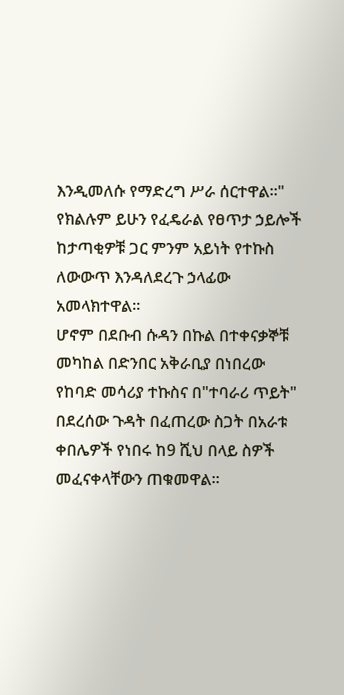እንዲመለሱ የማድረግ ሥራ ሰርተዋል።"
የክልሉም ይሁን የፈዴራል የፀጥታ ኃይሎች ከታጣቂዎቹ ጋር ምንም አይነት የተኩስ ለውውጥ እንዳለደረጉ ኃላፊው አመላክተዋል።
ሆኖም በደቡብ ሱዳን በኩል በተቀናቃኞቹ መካከል በድንበር አቅራቢያ በነበረው የከባድ መሳሪያ ተኩስና በ"ተባራሪ ጥይት" በደረሰው ጉዳት በፈጠረው ስጋት በአራቱ ቀበሌዎች የነበሩ ከ9 ሺህ በላይ ስዎች መፈናቀላቸውን ጠቁመዋል።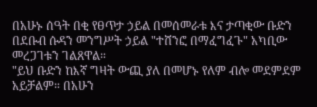በአሁኑ ሰዓት በቂ የፀጥታ ኃይል በመሰመራቱ እና ታጣቂው ቡድን በደቡብ ሱዳን መንግሥት ኃይል "ተሸንፎ በማፈግፈጉ" አካቢው መረጋገቱን ገልጸዋል።
"ይህ ቡድን ከእኛ ግዛት ውጪ ያለ በመሆኑ የለም ብሎ መደምደም አይቻልም። በአሁን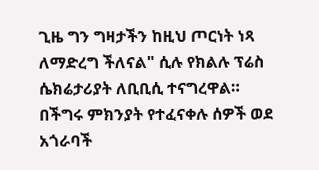ጊዜ ግን ግዛታችን ከዚህ ጦርነት ነጻ ለማድረግ ችለናል" ሲሉ የክልሉ ፕሬስ ሴክሬታሪያት ለቢቢሲ ተናግረዋል።
በችግሩ ምክንያት የተፈናቀሉ ሰዎች ወደ አጎራባች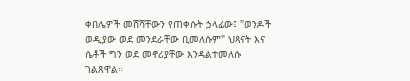ቀበሌዎች መሸሻቸውን የጠቀሱት ኃላፊው፤ "ወንዶች ወዲያው ወደ መንደራቸው ቢመለሱም" ህጻናት እና ሴቶች ግን ወደ መኖሪያቸው እንዳልተመለሱ ገልጸዋል።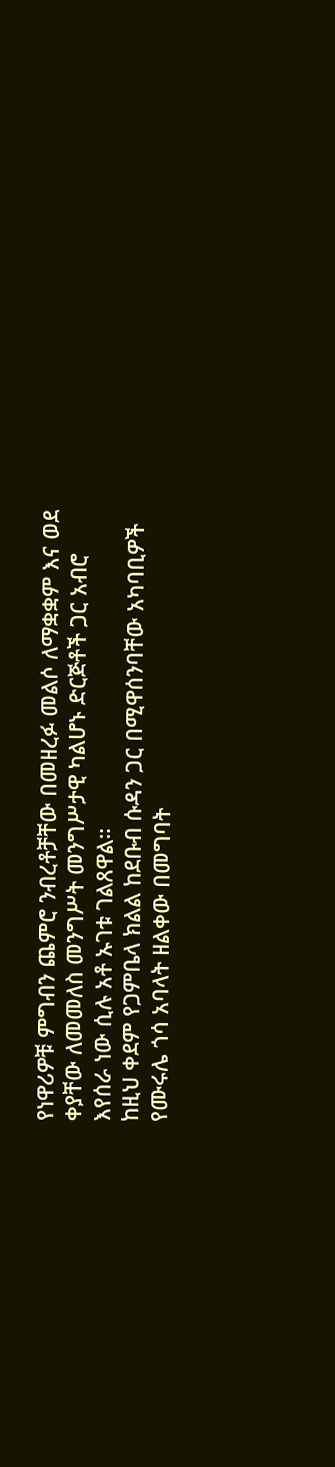የነዋሪዎቹ ምግብን ጨምሮ ንብረቶቻቸው በመዘረፉ መልሶ ለማቋቋም እና ወደ ቀያቸው ለመመለስ መንግሥት መንግሥታዊ ካልሆኑ ድርጅቶች ጋር አብሮ እየሰራ ነው ሲሉ አቶ ኡገቱ ገልጸዋል።
ከዚህ ቀደም የጋምቤላ ክልል ከደቡብ ሱዳን ጋር በሚዋሰንባቸው አካባቢዎች የሙሩሌ ጎሳ አባላት ዘልቀው በመግባት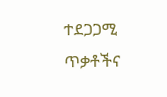ተደጋጋሚ ጥቃቶችና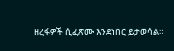ዘረፋዎች ሲፈጽሙ እንደነበር ይታወሳል።